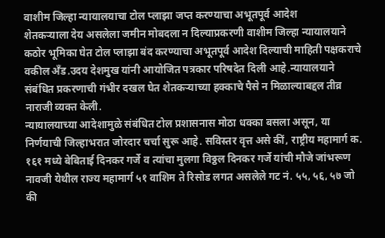वाशीम जिल्हा न्यायालयाचा टोल प्लाझा जप्त करण्याचा अभूतपूर्व आदेश
शेतकऱ्याला देय असलेला जमीन मोबदला न दिल्याप्रकरणी वाशीम जिल्हा न्यायालयाने कठोर भूमिका घेत टोल प्लाझा बंद करण्याचा अभूतपूर्व आदेश दिल्याची माहिती पक्षकराचे वकील अँड.उदय देशमुख यांनी आयोजित पत्रकार परिषदेत दिली आहे.न्यायालयाने संबंधित प्रकरणाची गंभीर दखल घेत शेतकऱ्याच्या हक्काचे पैसे न मिळाल्याबद्दल तीव्र नाराजी व्यक्त केली.
न्यायालयाच्या आदेशामुळे संबंधित टोल प्रशासनास मोठा धक्का बसला असून, या निर्णयाची जिल्हाभरात जोरदार चर्चा सुरू आहे. सविस्तर वृत्त असे कीं, राष्ट्रीय महामार्ग क. १६१ मध्ये बेबिताई दिनकर गर्जे व त्यांचा मुलगा विठ्ठल दिनकर गर्जे यांची मौजे जांभरूण नावजी येथील राज्य महामार्ग ५१ वाशिम ते रिसोड लगत असलेले गट नं. ५५, ५६, ५७ जो की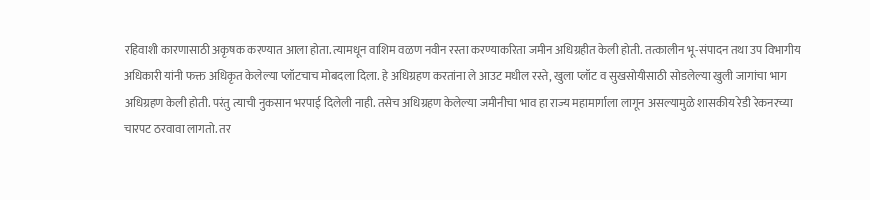रहिवाशी कारणासाठी अकृषक करण्यात आला होता. त्यामधून वाशिम वळण नवीन रस्ता करण्याकरिता जमीन अधिग्रहीत केली होती. तत्कालीन भू-संपादन तथा उप विभागीय अधिकारी यांनी फक्त अधिकृत केलेल्या प्लॉटचाच मोबदला दिला. हे अधिग्रहण करतांना ले आउट मधील रस्ते, खुला प्लॉट व सुखसोयीसाठी सोडलेल्या खुली जागांचा भाग अधिग्रहण केली होती. परंतु त्याची नुकसान भरपाई दिलेली नाही. तसेच अधिग्रहण केलेल्या जमीनीचा भाव हा राज्य महामार्गाला लागून असल्यामुळे शासकीय रेडी रेकनरच्या चारपट ठरवावा लागतो. तर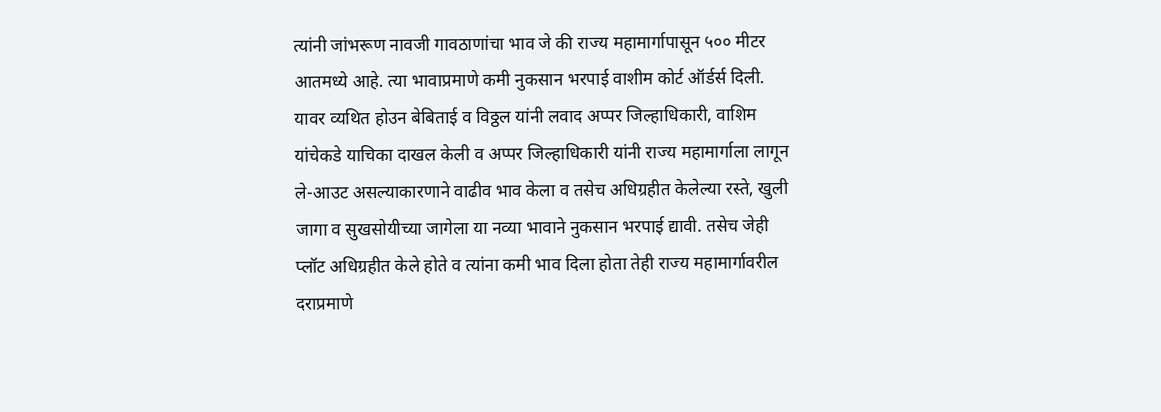त्यांनी जांभरूण नावजी गावठाणांचा भाव जे की राज्य महामार्गापासून ५०० मीटर आतमध्ये आहे. त्या भावाप्रमाणे कमी नुकसान भरपाई वाशीम कोर्ट ऑर्डर्स दिली. यावर व्यथित होउन बेबिताई व विठ्ठल यांनी लवाद अप्पर जिल्हाधिकारी, वाशिम यांचेकडे याचिका दाखल केली व अप्पर जिल्हाधिकारी यांनी राज्य महामार्गाला लागून ले-आउट असल्याकारणाने वाढीव भाव केला व तसेच अधिग्रहीत केलेल्या रस्ते, खुली जागा व सुखसोयीच्या जागेला या नव्या भावाने नुकसान भरपाई द्यावी. तसेच जेही प्लॉट अधिग्रहीत केले होते व त्यांना कमी भाव दिला होता तेही राज्य महामार्गावरील दराप्रमाणे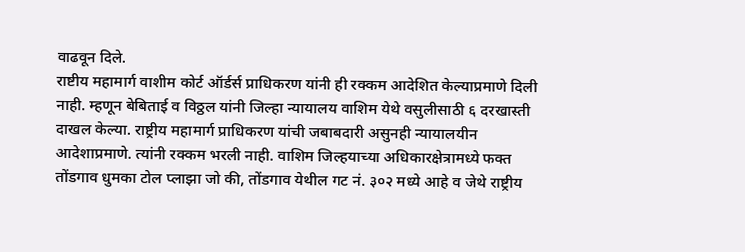वाढवून दिले.
राष्टीय महामार्ग वाशीम कोर्ट ऑर्डर्स प्राधिकरण यांनी ही रक्कम आदेशित केल्याप्रमाणे दिली नाही. म्हणून बेबिताई व विठ्ठल यांनी जिल्हा न्यायालय वाशिम येथे वसुलीसाठी ६ दरखास्ती दाखल केल्या. राष्ट्रीय महामार्ग प्राधिकरण यांची जबाबदारी असुनही न्यायालयीन आदेशाप्रमाणे. त्यांनी रक्कम भरली नाही. वाशिम जिल्हयाच्या अधिकारक्षेत्रामध्ये फक्त तोंडगाव धुमका टोल प्लाझा जो की, तोंडगाव येथील गट नं. ३०२ मध्ये आहे व जेथे राष्ट्रीय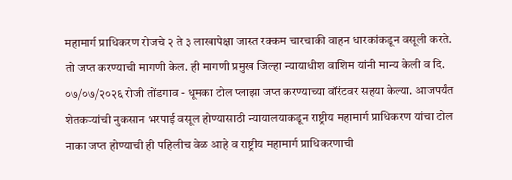महामार्ग प्राधिकरण रोजचे २ ते ३ लाखापेक्षा जास्त रक्कम चारचाकी वाहन धारकांकडून वसूली करते. तो जप्त करण्याची मागणी केल. ही मागणी प्रमुख जिल्हा न्यायाधीश वाशिम यांनी मान्य केली व दि. ०७/०७/२०२६ रोजी तोंडगाव - धूमका टोल प्लाझा जप्त करण्याच्या वॉरंटवर सहया केल्या. आजपर्यंत शेतकऱ्यांची नुकसान भरपाई वसूल होण्यासाठी न्यायालयाकडून राष्ट्रीय महामार्ग प्राधिकरण यांचा टोल नाका जप्त होण्याची ही पहिलीच वेळ आहे व राष्ट्रीय महामार्ग प्राधिकरणाची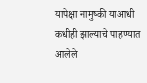यापेक्षा नामुष्की याआधी कधीही झाल्याचे पाहण्यात आलेले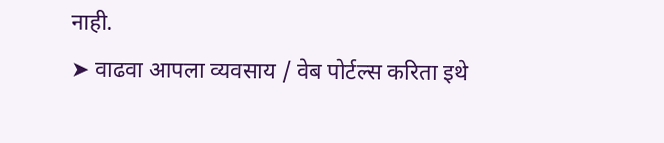नाही.
➤ वाढवा आपला व्यवसाय / वेब पोर्टल्स करिता इथे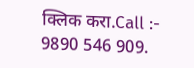क्लिक करा.Call :- 9890 546 909.